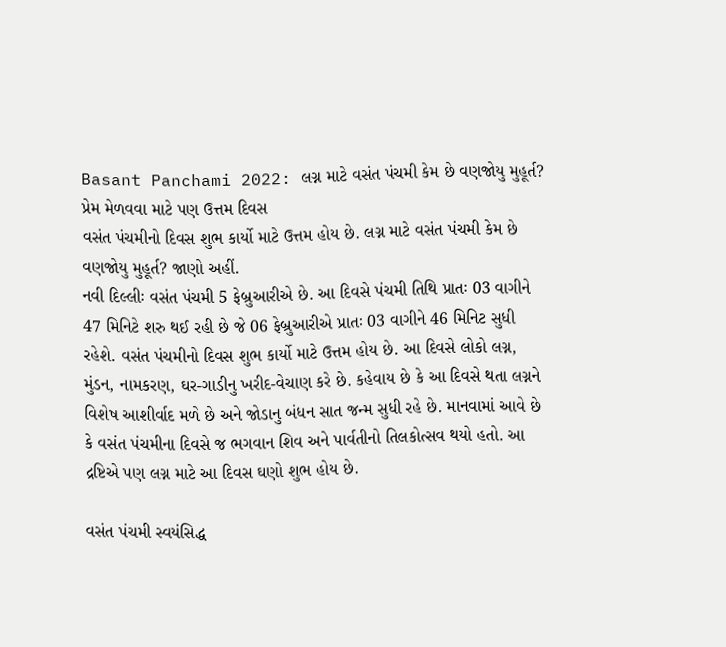Basant Panchami 2022: લગ્ન માટે વસંત પંચમી કેમ છે વણજોયુ મુહૂર્ત? પ્રેમ મેળવવા માટે પણ ઉત્તમ દિવસ
વસંત પંચમીનો દિવસ શુભ કાર્યો માટે ઉત્તમ હોય છે. લગ્ન માટે વસંત પંચમી કેમ છે વણજોયુ મુહૂર્ત? જાણો અહીં.
નવી દિલ્લીઃ વસંત પંચમી 5 ફેબ્રુઆરીએ છે. આ દિવસે પંચમી તિથિ પ્રાતઃ 03 વાગીને 47 મિનિટે શરુ થઈ રહી છે જે 06 ફેબ્રુઆરીએ પ્રાતઃ 03 વાગીને 46 મિનિટ સુધી રહેશે. વસંત પંચમીનો દિવસ શુભ કાર્યો માટે ઉત્તમ હોય છે. આ દિવસે લોકો લગ્ન, મુંડન, નામકરણ, ઘર-ગાડીનુ ખરીદ-વેચાણ કરે છે. કહેવાય છે કે આ દિવસે થતા લગ્નને વિશેષ આશીર્વાદ મળે છે અને જોડાનુ બંધન સાત જન્મ સુધી રહે છે. માનવામાં આવે છે કે વસંત પંચમીના દિવસે જ ભગવાન શિવ અને પાર્વતીનો તિલકોત્સવ થયો હતો. આ દ્રષ્ટિએ પણ લગ્ન માટે આ દિવસ ઘણો શુભ હોય છે.

વસંત પંચમી સ્વયંસિદ્ધ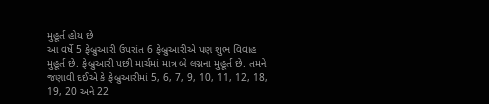મુહૂર્ત હોય છે
આ વર્ષે 5 ફેબ્રુઆરી ઉપરાંત 6 ફેબ્રુઆરીએ પણ શુભ વિવાહ મુહૂર્ત છે. ફેબ્રુઆરી પછી માર્ચમાં માત્ર બે લગ્નના મુહૂર્ત છે. તમને જણાવી દઈએ કે ફેબ્રુઆરીમાં 5, 6, 7, 9, 10, 11, 12, 18, 19, 20 અને 22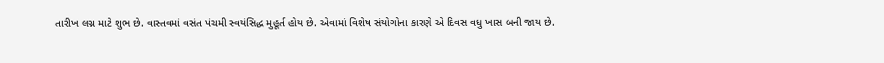તારીખ લગ્ન માટે શુભ છે. વાસ્તવમાં વસંત પંચમી સ્વયંસિદ્ધ મુહૂર્ત હોય છે. એવામાં વિશેષ સંયોગોના કારણે એ દિવસ વધુ ખાસ બની જાય છે.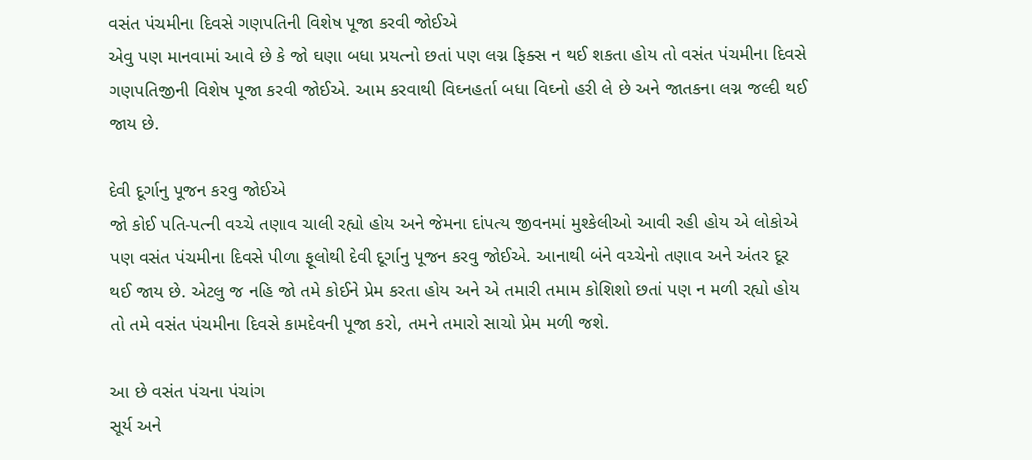વસંત પંચમીના દિવસે ગણપતિની વિશેષ પૂજા કરવી જોઈએ
એવુ પણ માનવામાં આવે છે કે જો ઘણા બધા પ્રયત્નો છતાં પણ લગ્ન ફિક્સ ન થઈ શકતા હોય તો વસંત પંચમીના દિવસે ગણપતિજીની વિશેષ પૂજા કરવી જોઈએ. આમ કરવાથી વિઘ્નહર્તા બધા વિઘ્નો હરી લે છે અને જાતકના લગ્ન જલ્દી થઈ જાય છે.

દેવી દૂર્ગાનુ પૂજન કરવુ જોઈએ
જો કોઈ પતિ-પત્ની વચ્ચે તણાવ ચાલી રહ્યો હોય અને જેમના દાંપત્ય જીવનમાં મુશ્કેલીઓ આવી રહી હોય એ લોકોએ પણ વસંત પંચમીના દિવસે પીળા ફૂલોથી દેવી દૂર્ગાનુ પૂજન કરવુ જોઈએ. આનાથી બંને વચ્ચેનો તણાવ અને અંતર દૂર થઈ જાય છે. એટલુ જ નહિ જો તમે કોઈને પ્રેમ કરતા હોય અને એ તમારી તમામ કોશિશો છતાં પણ ન મળી રહ્યો હોય તો તમે વસંત પંચમીના દિવસે કામદેવની પૂજા કરો, તમને તમારો સાચો પ્રેમ મળી જશે.

આ છે વસંત પંચના પંચાંગ
સૂર્ય અને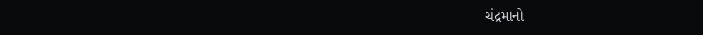ચંદ્રમાનો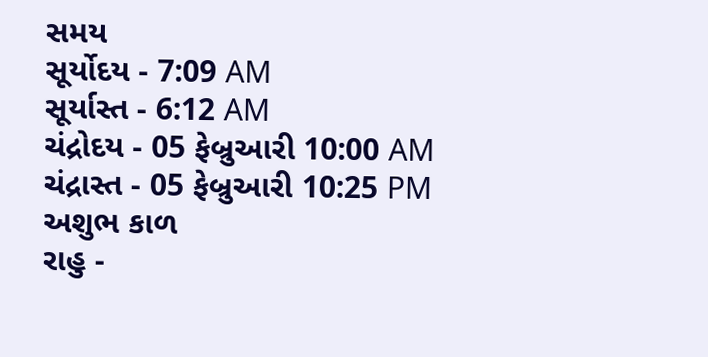સમય
સૂર્યોદય - 7:09 AM
સૂર્યાસ્ત - 6:12 AM
ચંદ્રોદય - 05 ફેબ્રુઆરી 10:00 AM
ચંદ્રાસ્ત - 05 ફેબ્રુઆરી 10:25 PM
અશુભ કાળ
રાહુ -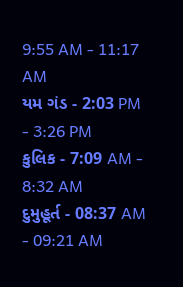9:55 AM - 11:17 AM
યમ ગંડ - 2:03 PM - 3:26 PM
કુલિક - 7:09 AM - 8:32 AM
દુમુહૂર્ત - 08:37 AM - 09:21 AM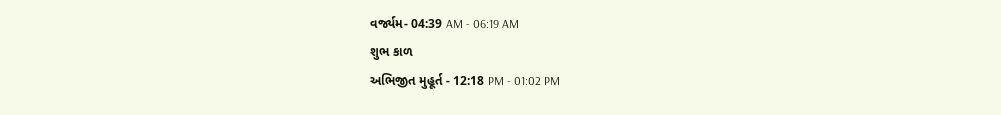વર્જ્યમ- 04:39 AM - 06:19 AM
શુભ કાળ
અભિજીત મુહૂર્ત - 12:18 PM - 01:02 PM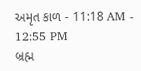અમૃત કાળ - 11:18 AM - 12:55 PM
બ્રહ્મ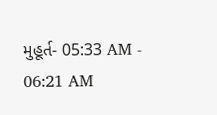મુહૂર્ત- 05:33 AM - 06:21 AM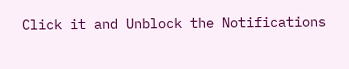Click it and Unblock the Notifications